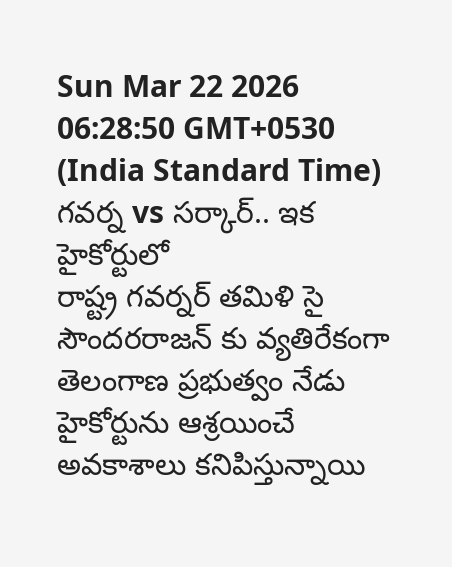Sun Mar 22 2026 06:28:50 GMT+0530 (India Standard Time)
గవర్న vs సర్కార్.. ఇక హైకోర్టులో
రాష్ట్ర గవర్నర్ తమిళి సై సౌందరరాజన్ కు వ్యతిరేకంగా తెలంగాణ ప్రభుత్వం నేడు హైకోర్టును ఆశ్రయించే అవకాశాలు కనిపిస్తున్నాయి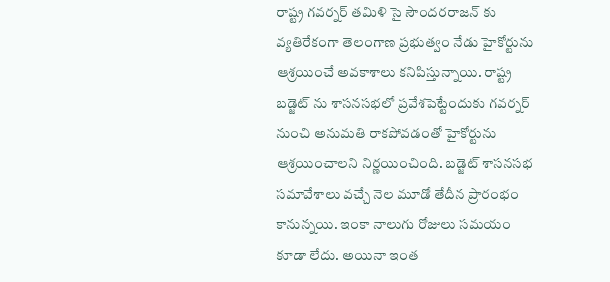రాష్ట్ర గవర్నర్ తమిళి సై సౌందరరాజన్ కు వ్యతిరేకంగా తెలంగాణ ప్రభుత్వం నేడు హైకోర్టును ఆశ్రయించే అవకాశాలు కనిపిస్తున్నాయి. రాష్ట్ర బడ్జెట్ ను శాసనసభలో ప్రవేశపెట్టేందుకు గవర్నర్ నుంచి అనుమతి రాకపోవడంతో హైకోర్టును ఆశ్రయించాలని నిర్ణయించింది. బడ్జెట్ శాసనసభ సమావేశాలు వచ్చే నెల మూడో తేదీన ప్రారంభం కానున్నయి. ఇంకా నాలుగు రోజులు సమయం కూడా లేదు. అయినా ఇంత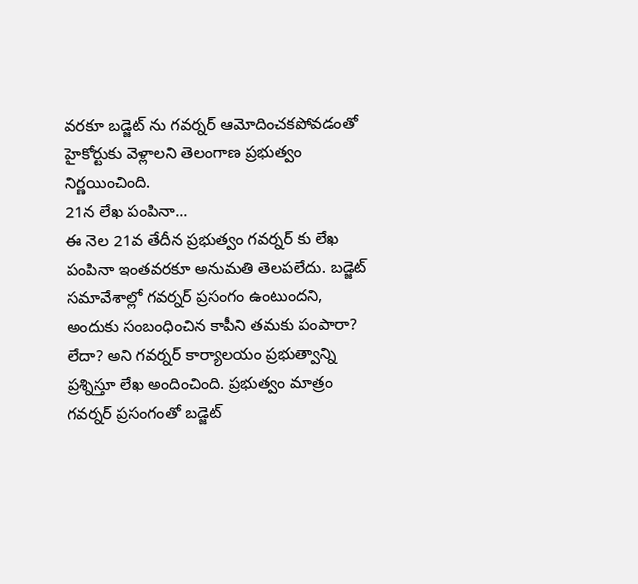వరకూ బడ్జెట్ ను గవర్నర్ ఆమోదించకపోవడంతో హైకోర్టుకు వెళ్లాలని తెలంగాణ ప్రభుత్వం నిర్ణయించింది.
21న లేఖ పంపినా...
ఈ నెల 21వ తేదీన ప్రభుత్వం గవర్నర్ కు లేఖ పంపినా ఇంతవరకూ అనుమతి తెలపలేదు. బడ్జెట్ సమావేశాల్లో గవర్నర్ ప్రసంగం ఉంటుందని, అందుకు సంబంధించిన కాపీని తమకు పంపారా? లేదా? అని గవర్నర్ కార్యాలయం ప్రభుత్వాన్ని ప్రశ్నిస్తూ లేఖ అందించింది. ప్రభుత్వం మాత్రం గవర్నర్ ప్రసంగంతో బడ్జెట్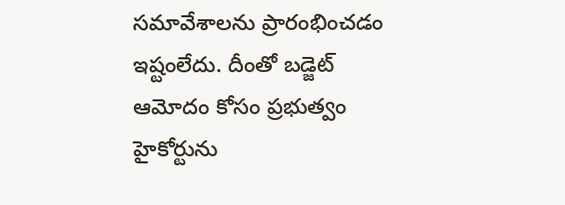సమావేశాలను ప్రారంభించడం ఇష్టంలేదు. దీంతో బడ్జెట్ ఆమోదం కోసం ప్రభుత్వం హైకోర్టును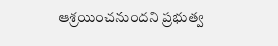ఆశ్రయించనుందని ప్రభుత్వ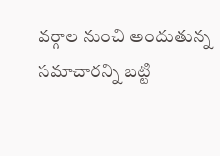వర్గాల నుంచి అందుతున్న సమాచారన్ని బట్టి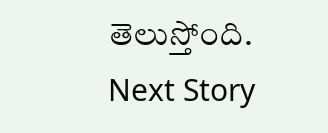తెలుస్తోంది.
Next Story